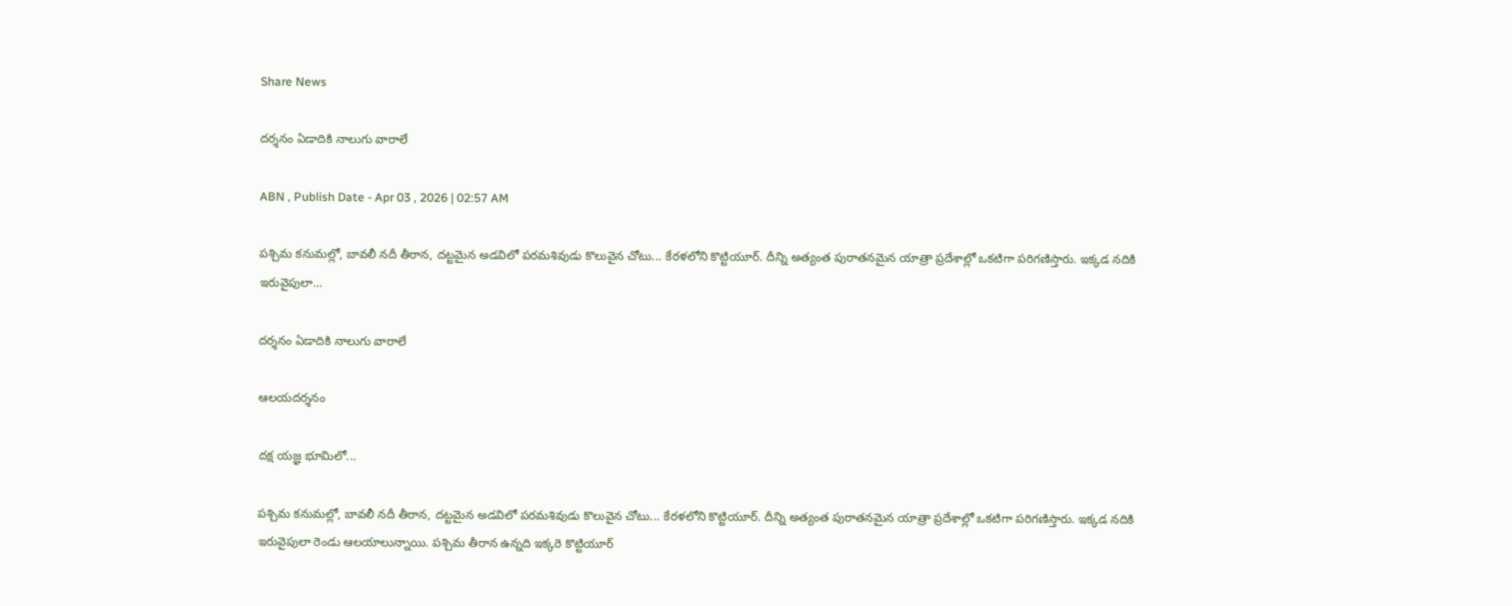Share News

దర్శనం ఏడాదికి నాలుగు వారాలే

ABN , Publish Date - Apr 03 , 2026 | 02:57 AM

పశ్చిమ కనుమల్లో, బావలీ నదీ తీరాన, దట్టమైన అడవిలో పరమశివుడు కొలువైన చోటు... కేరళలోని కొట్టియూర్‌. దీన్ని అత్యంత పురాతనమైన యాత్రా ప్రదేశాల్లో ఒకటిగా పరిగణిస్తారు. ఇక్కడ నదికి ఇరువైపులా...

దర్శనం ఏడాదికి నాలుగు వారాలే

ఆలయదర్శనం

దక్ష యజ్ఞ భూమిలో...

పశ్చిమ కనుమల్లో, బావలీ నదీ తీరాన, దట్టమైన అడవిలో పరమశివుడు కొలువైన చోటు... కేరళలోని కొట్టియూర్‌. దీన్ని అత్యంత పురాతనమైన యాత్రా ప్రదేశాల్లో ఒకటిగా పరిగణిస్తారు. ఇక్కడ నదికి ఇరువైపులా రెండు ఆలయాలున్నాయి. పశ్చిమ తీరాన ఉన్నది ఇక్కరె కొట్టియూర్‌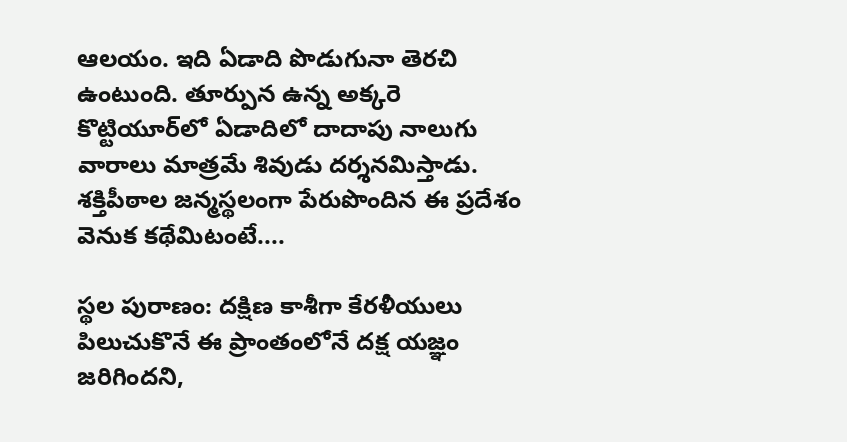ఆలయం. ఇది ఏడాది పొడుగునా తెరచి ఉంటుంది. తూర్పున ఉన్న అక్కరె కొట్టియూర్‌లో ఏడాదిలో దాదాపు నాలుగు వారాలు మాత్రమే శివుడు దర్శనమిస్తాడు. శక్తిపీఠాల జన్మస్థలంగా పేరుపొందిన ఈ ప్రదేశం వెనుక కథేమిటంటే....

స్థల పురాణం: దక్షిణ కాశీగా కేరళీయులు పిలుచుకొనే ఈ ప్రాంతంలోనే దక్ష యజ్ఞం జరిగిందని,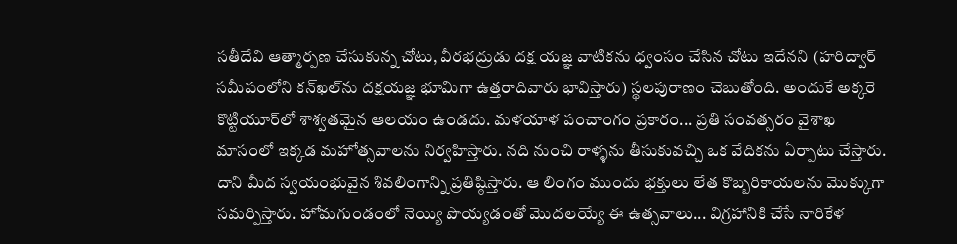సతీదేవి ఆత్మార్పణ చేసుకున్న చోటు, వీరభద్రుడు దక్ష యజ్ఞ వాటికను ధ్వంసం చేసిన చోటు ఇదేనని (హరిద్వార్‌ సమీపంలోని కన్‌ఖల్‌ను దక్షయజ్ఞ భూమిగా ఉత్తరాదివారు భావిస్తారు) స్థలపురాణం చెబుతోంది. అందుకే అక్కరె కొట్టియూర్‌లో శాశ్వతమైన ఆలయం ఉండదు. మళయాళ పంచాంగం ప్రకారం... ప్రతి సంవత్సరం వైశాఖ మాసంలో ఇక్కడ మహోత్సవాలను నిర్వహిస్తారు. నది నుంచి రాళ్ళను తీసుకువచ్చి ఒక వేదికను ఏర్పాటు చేస్తారు. దాని మీద స్వయంభువైన శివలింగాన్ని ప్రతిష్ఠిస్తారు. ఆ లింగం ముందు భక్తులు లేత కొబ్బరికాయలను మొక్కుగా సమర్పిస్తారు. హోమగుండంలో నెయ్యి పొయ్యడంతో మొదలయ్యే ఈ ఉత్సవాలు... విగ్రహానికి చేసే నారికేళ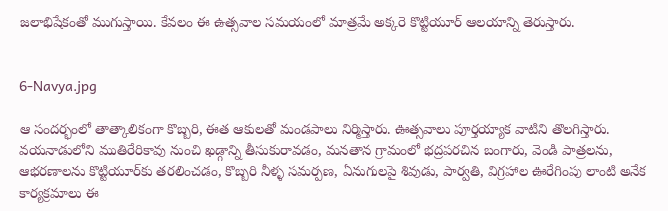జలాభిషేకంతో ముగుస్తాయి. కేవలం ఈ ఉత్సవాల సమయంలో మాత్రమే అక్కరె కొట్టియూర్‌ ఆలయాన్ని తెరుస్తారు.


6-Navya.jpg

ఆ సందర్భంలో తాత్కాలికంగా కొబ్బరి, ఈత ఆకులతో మండపాలు నిర్మిస్తారు. ఊత్సవాలు పూర్తయ్యాక వాటిని తొలగిస్తారు. వయనాడులోని ముతిరేరికావు నుంచి ఖడ్గాన్ని తీసుకురావడం, మనతాన గ్రామంలో భద్రపరచిన బంగారు, వెండి పాత్రలను, ఆభరణాలను కొట్టియూర్‌కు తరలించడం, కొబ్బరి నీళ్ళ సమర్పణ, ఏనుగులపై శివుడు, పార్వతి, విగ్రహాల ఊరేగింపు లాంటి అనేక కార్యక్రమాలు ఈ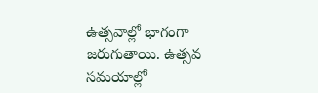ఉత్సవాల్లో భాగంగా జరుగుతాయి. ఉత్సవ సమయాల్లో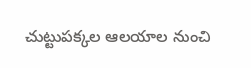చుట్టుపక్కల ఆలయాల నుంచి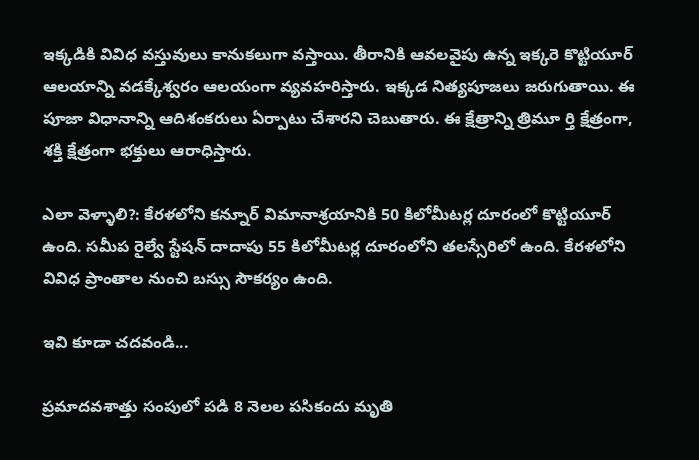ఇక్కడికి వివిధ వస్తువులు కానుకలుగా వస్తాయి. తీరానికి ఆవలవైపు ఉన్న ఇక్కరె కొట్టియూర్‌ ఆలయాన్ని వడక్కేశ్వరం ఆలయంగా వ్యవహరిస్తారు. ఇక్కడ నిత్యపూజలు జరుగుతాయి. ఈ పూజా విధానాన్ని ఆదిశంకరులు ఏర్పాటు చేశారని చెబుతారు. ఈ క్షేత్రాన్ని త్రిమూ ర్తి క్షేత్రంగా, శక్తి క్షేత్రంగా భక్తులు ఆరాధిస్తారు.

ఎలా వెళ్ళాలి?: కేరళలోని కన్నూర్‌ విమానాశ్రయానికి 50 కిలోమీటర్ల దూరంలో కొట్టియూర్‌ ఉంది. సమీప రైల్వే స్టేషన్‌ దాదాపు 55 కిలోమీటర్ల దూరంలోని తలస్సేరిలో ఉంది. కేరళలోని వివిధ ప్రాంతాల నుంచి బస్సు సౌకర్యం ఉంది.

ఇవి కూడా చదవండి...

ప్రమాదవశాత్తు సంపులో పడి 8 నెలల పసికందు మృతి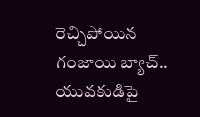రెచ్చిపోయిన గంజాయి బ్యాచ్.. యువకుడిపై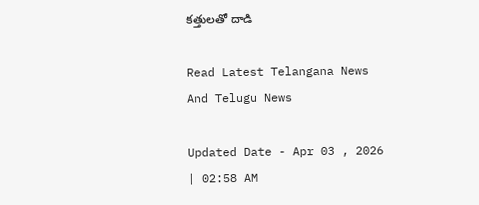కత్తులతో దాడి

Read Latest Telangana News And Telugu News

Updated Date - Apr 03 , 2026 | 02:58 AM